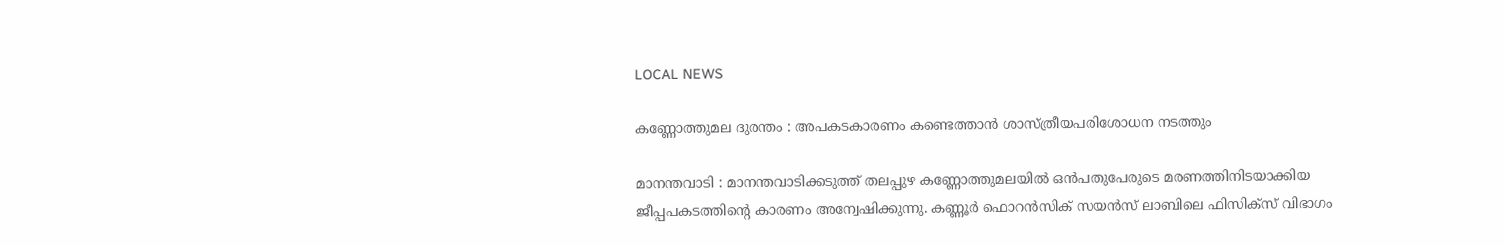LOCAL NEWS

കണ്ണോത്തുമല ദുരന്തം : അപകടകാരണം കണ്ടെത്താൻ ശാസ്ത്രീയപരിശോധന നടത്തും

മാനന്തവാടി : മാനന്തവാടിക്കടുത്ത് തലപ്പുഴ കണ്ണോത്തുമലയിൽ ഒൻപതുപേരുടെ മരണത്തിനിടയാക്കിയ ജീപ്പപകടത്തിന്റെ കാരണം അന്വേഷിക്കുന്നു. കണ്ണൂർ ഫൊറൻസിക് സയൻസ് ലാബിലെ ഫിസിക്സ് വിഭാഗം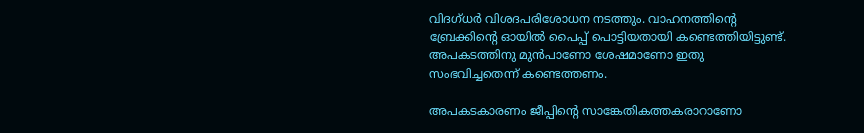വിദഗ്ധർ വിശദപരിശോധന നടത്തും. വാഹനത്തിന്റെ ബ്രേക്കിന്റെ ഓയിൽ പൈപ്പ് പൊട്ടിയതായി കണ്ടെത്തിയിട്ടുണ്ട്. അപകടത്തിനു മുൻപാണോ ശേഷമാണോ ഇതു സംഭവിച്ചതെന്ന് കണ്ടെത്തണം.

അപകടകാരണം ജീപ്പിന്റെ സാങ്കേതികത്തകരാറാണോ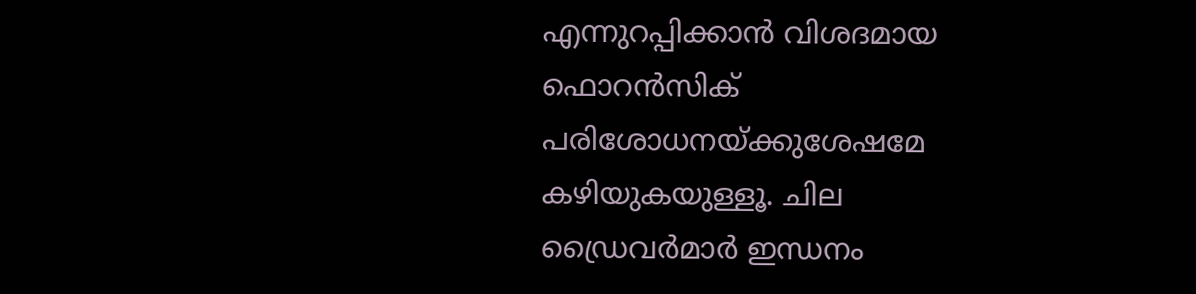എന്നുറപ്പിക്കാൻ വിശദമായ ഫൊറൻസിക് പരിശോധനയ്ക്കുശേഷമേ കഴിയുകയുള്ളൂ. ചില ഡ്രൈവർമാർ ഇന്ധനം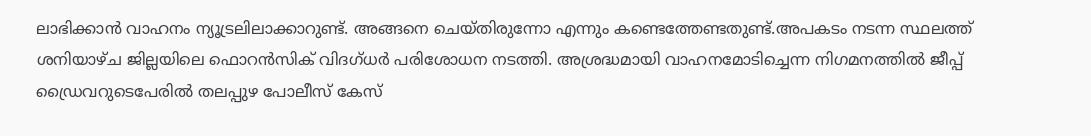ലാഭിക്കാൻ വാഹനം ന്യൂട്രലിലാക്കാറുണ്ട്. അങ്ങനെ ചെയ്തിരുന്നോ എന്നും കണ്ടെത്തേണ്ടതുണ്ട്.അപകടം നടന്ന സ്ഥലത്ത് ശനിയാഴ്ച ജില്ലയിലെ ഫൊറൻസിക് വിദഗ്ധർ പരിശോധന നടത്തി. അശ്രദ്ധമായി വാഹനമോടിച്ചെന്ന നിഗമനത്തിൽ ജീപ്പ്‌ ഡ്രൈവറുടെപേരിൽ തലപ്പുഴ പോലീസ് കേസ്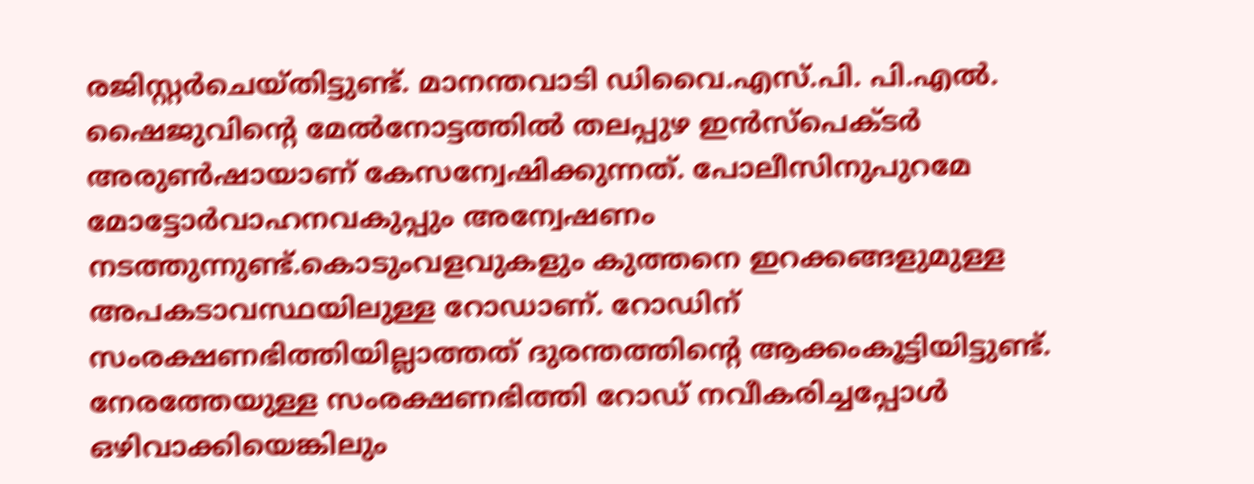രജിസ്റ്റർചെയ്തിട്ടുണ്ട്. മാനന്തവാടി ഡിവൈ.എസ്.പി. പി.എൽ. ഷൈജുവിന്റെ മേൽനോട്ടത്തിൽ തലപ്പുഴ ഇൻസ്പെക്ടർ അരുൺഷായാണ് കേസന്വേഷിക്കുന്നത്. പോലീസിനുപുറമേ മോട്ടോർവാഹനവകുപ്പും അന്വേഷണം നടത്തുന്നുണ്ട്.കൊടുംവളവുകളും കുത്തനെ ഇറക്കങ്ങളുമുള്ള അപകടാവസ്ഥയിലുള്ള റോഡാണ്. റോഡിന്‌ സംരക്ഷണഭിത്തിയില്ലാത്തത് ദുരന്തത്തിന്റെ ആക്കംകൂട്ടിയിട്ടുണ്ട്. നേരത്തേയുള്ള സംരക്ഷണഭിത്തി റോഡ് നവീകരിച്ചപ്പോൾ ഒഴിവാക്കിയെങ്കിലും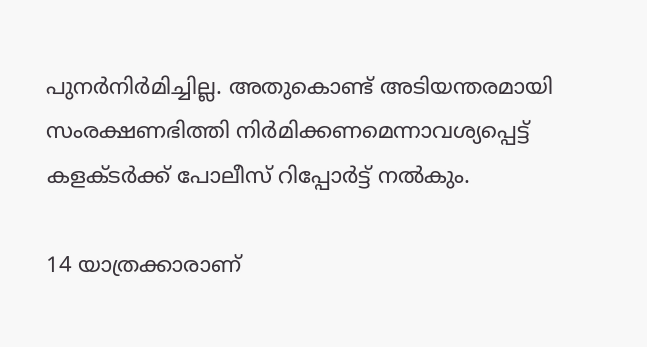പുനർനിർമിച്ചില്ല. അതുകൊണ്ട് അടിയന്തരമായി സംരക്ഷണഭിത്തി നിർമിക്കണമെന്നാവശ്യപ്പെട്ട് കളക്ടർക്ക് പോലീസ് റിപ്പോർട്ട് നൽകും.

14 യാത്രക്കാരാണ്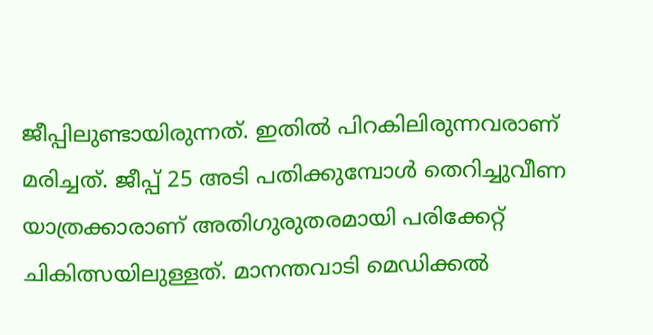ജീപ്പിലുണ്ടായിരുന്നത്. ഇതിൽ പിറകിലിരുന്നവരാണ് മരിച്ചത്. ജീപ്പ് 25 അടി പതിക്കുമ്പോൾ തെറിച്ചുവീണ യാത്രക്കാരാണ് അതിഗുരുതരമായി പരിക്കേറ്റ്‌ ചികിത്സയിലുള്ളത്. മാനന്തവാടി മെഡിക്കൽ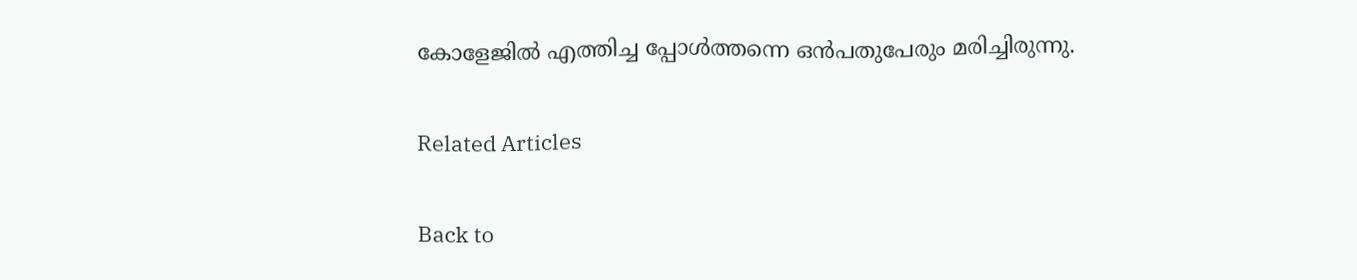കോളേജിൽ എത്തിച്ച പ്പോൾത്തന്നെ ഒൻപതുപേരും മരിച്ചിരുന്നു.

Related Articles

Back to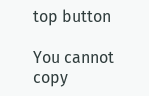top button

You cannot copy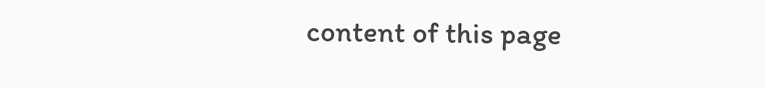content of this page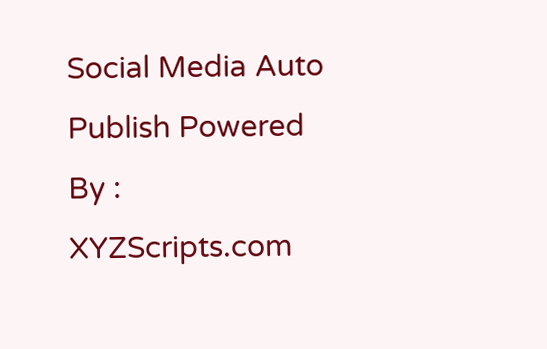Social Media Auto Publish Powered By : XYZScripts.com